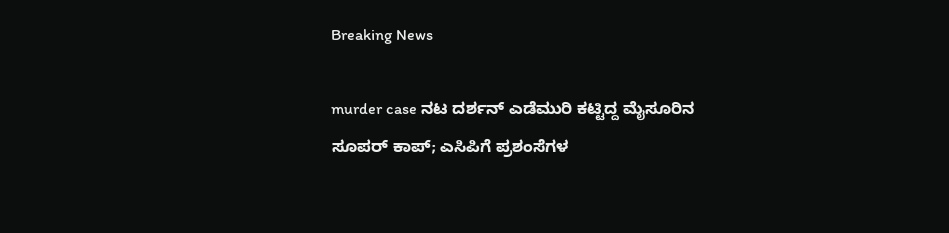Breaking News

murder case ನಟ ದರ್ಶನ್ ಎಡೆಮುರಿ ಕಟ್ಟಿದ್ದ ಮೈಸೂರಿನ ಸೂಪರ್ ಕಾಪ್; ಎಸಿಪಿಗೆ ಪ್ರಶಂಸೆಗಳ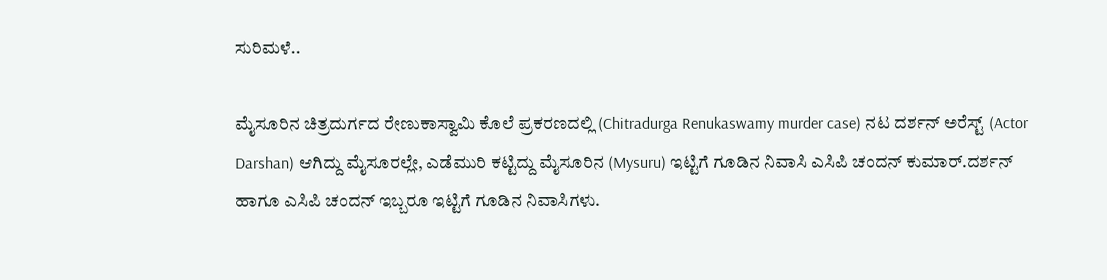ಸುರಿಮಳೆ..

ಮೈಸೂರಿನ ಚಿತ್ರದುರ್ಗದ ರೇಣುಕಾಸ್ವಾಮಿ ಕೊಲೆ ಪ್ರಕರಣದಲ್ಲಿ (Chitradurga Renukaswamy murder case) ನಟ ದರ್ಶನ್ ಅರೆಸ್ಟ್ (Actor Darshan) ಆಗಿದ್ದು ಮೈಸೂರಲ್ಲೇ, ಎಡೆಮುರಿ ಕಟ್ಟಿದ್ದು ಮೈಸೂರಿನ (Mysuru) ಇಟ್ಟಿಗೆ ಗೂಡಿನ ನಿವಾಸಿ ಎಸಿಪಿ ಚಂದನ್ ಕುಮಾರ್.ದರ್ಶನ್ ಹಾಗೂ ಎಸಿಪಿ ಚಂದನ್ ಇಬ್ಬರೂ ಇಟ್ಟಿಗೆ ಗೂಡಿನ ನಿವಾಸಿಗಳು.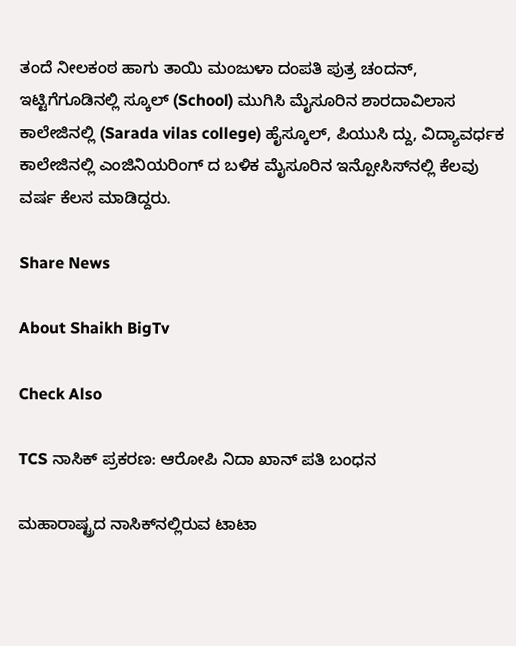ತಂದೆ ನೀಲಕಂಠ ಹಾಗು ತಾಯಿ ಮಂಜುಳಾ ದಂಪತಿ ಪುತ್ರ ಚಂದನ್, ಇಟ್ಟಿಗೆಗೂಡಿನಲ್ಲಿ ಸ್ಕೂಲ್ (School) ಮುಗಿಸಿ ಮೈಸೂರಿನ ಶಾರದಾವಿಲಾಸ ಕಾಲೇಜಿನಲ್ಲಿ (Sarada vilas college) ಹೈಸ್ಕೂಲ್, ಪಿಯುಸಿ ದ್ದು, ವಿದ್ಯಾವರ್ಧಕ ಕಾಲೇಜಿನಲ್ಲಿ ಎಂಜಿನಿಯರಿಂಗ್ ದ ಬಳಿಕ ಮೈಸೂರಿನ ಇನ್ಪೋಸಿಸ್‌ನಲ್ಲಿ ಕೆಲವು ವರ್ಷ ಕೆಲಸ ಮಾಡಿದ್ದರು.

Share News

About Shaikh BigTv

Check Also

TCS ನಾಸಿಕ್ ಪ್ರಕರಣ: ಆರೋಪಿ ನಿದಾ ಖಾನ್ ಪತಿ ಬಂಧನ

ಮಹಾರಾಷ್ಟ್ರದ ನಾಸಿಕ್‌ನಲ್ಲಿರುವ ಟಾಟಾ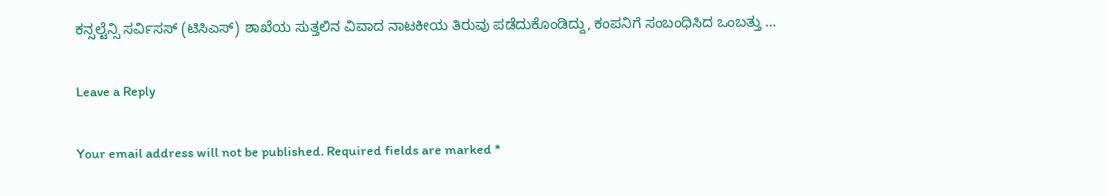ಕನ್ಸಲ್ಟೆನ್ಸಿ ಸರ್ವಿಸಸ್ (ಟಿಸಿಎಸ್) ಶಾಖೆಯ ಸುತ್ತಲಿನ ವಿವಾದ ನಾಟಕೀಯ ತಿರುವು ಪಡೆದುಕೊಂಡಿದ್ದು, ಕಂಪನಿಗೆ ಸಂಬಂಧಿಸಿದ ಒಂಬತ್ತು …

Leave a Reply

Your email address will not be published. Required fields are marked *